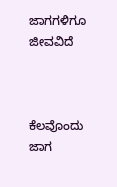ಜಾಗಗಳಿಗೂ ಜೀವವಿದೆ



ಕೆಲವೊಂದು ಜಾಗ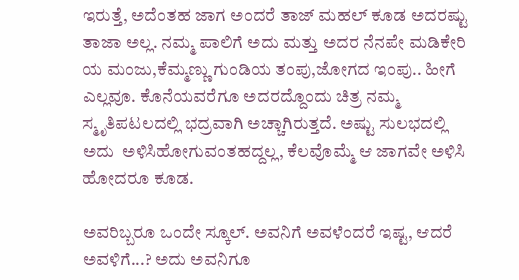ಇರುತ್ತೆ, ಅದೆಂತಹ ಜಾಗ ಅಂದರೆ ತಾಜ್ ಮಹಲ್ ಕೂಡ ಅದರಷ್ಟು ತಾಜಾ ಅಲ್ಲ. ನಮ್ಮ ಪಾಲಿಗೆ ಅದು ಮತ್ತು ಅದರ ನೆನಪೇ ಮಡಿಕೇರಿ ಯ ಮಂಜು,ಕೆಮ್ಮಣ್ಣು ಗುಂಡಿಯ ತಂಪು,ಜೋಗದ ಇಂಪು.. ಹೀಗೆ ಎಲ್ಲವೂ. ಕೊನೆಯವರೆಗೂ ಅದರದ್ದೊಂದು ಚಿತ್ರ ನಮ್ಮ ಸ್ಮೃತಿಪಟಲದಲ್ಲಿ ಭದ್ರವಾಗಿ ಅಚ್ಚಾಗಿರುತ್ತದೆ. ಅಷ್ಟು ಸುಲಭದಲ್ಲಿ ಅದು  ಅಳಿಸಿಹೋಗುವಂತಹದ್ದಲ್ಲ, ಕೆಲವೊಮ್ಮೆ ಆ ಜಾಗವೇ ಅಳಿಸಿ ಹೋದರೂ ಕೂಡ.

ಅವರಿಬ್ಬರೂ ಒಂದೇ ಸ್ಕೂಲ್. ಅವನಿಗೆ ಅವಳೆಂದರೆ ಇಷ್ಟ, ಆದರೆ ಅವಳಿಗೆ...? ಅದು ಅವನಿಗೂ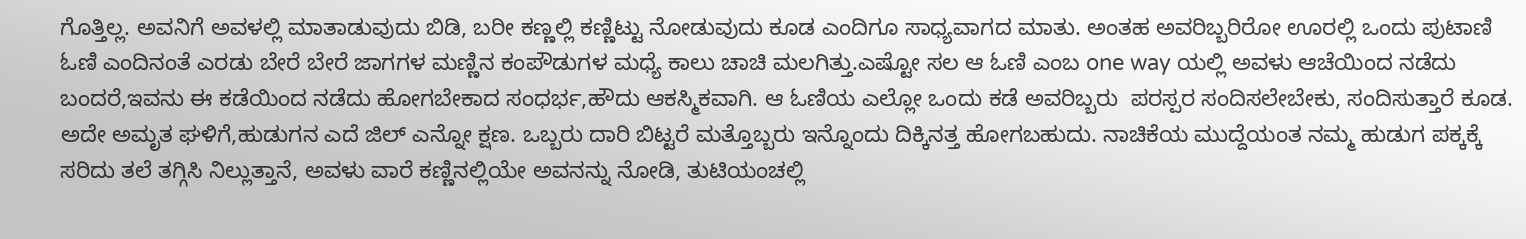ಗೊತ್ತಿಲ್ಲ. ಅವನಿಗೆ ಅವಳಲ್ಲಿ ಮಾತಾಡುವುದು ಬಿಡಿ, ಬರೀ ಕಣ್ಣಲ್ಲಿ ಕಣ್ಣಿಟ್ಟು ನೋಡುವುದು ಕೂಡ ಎಂದಿಗೂ ಸಾಧ್ಯವಾಗದ ಮಾತು. ಅಂತಹ ಅವರಿಬ್ಬರಿರೋ ಊರಲ್ಲಿ ಒಂದು ಪುಟಾಣಿ ಓಣಿ ಎಂದಿನಂತೆ ಎರಡು ಬೇರೆ ಬೇರೆ ಜಾಗಗಳ ಮಣ್ಣಿನ ಕಂಪೌಡುಗಳ ಮಧ್ಯೆ ಕಾಲು ಚಾಚಿ ಮಲಗಿತ್ತು.ಎಷ್ಟೋ ಸಲ ಆ ಓಣಿ ಎಂಬ one way ಯಲ್ಲಿ ಅವಳು ಆಚೆಯಿಂದ ನಡೆದು ಬಂದರೆ,ಇವನು ಈ ಕಡೆಯಿಂದ ನಡೆದು ಹೋಗಬೇಕಾದ ಸಂಧರ್ಭ,ಹೌದು ಆಕಸ್ಮಿಕವಾಗಿ. ಆ ಓಣಿಯ ಎಲ್ಲೋ ಒಂದು ಕಡೆ ಅವರಿಬ್ಬರು  ಪರಸ್ಪರ ಸಂದಿಸಲೇಬೇಕು, ಸಂದಿಸುತ್ತಾರೆ ಕೂಡ. ಅದೇ ಅಮೃತ ಘಳಿಗೆ,ಹುಡುಗನ ಎದೆ ಜಿಲ್ ಎನ್ನೋ ಕ್ಷಣ. ಒಬ್ಬರು ದಾರಿ ಬಿಟ್ಟರೆ ಮತ್ತೊಬ್ಬರು ಇನ್ನೊಂದು ದಿಕ್ಕಿನತ್ತ ಹೋಗಬಹುದು. ನಾಚಿಕೆಯ ಮುದ್ದೆಯಂತ ನಮ್ಮ ಹುಡುಗ ಪಕ್ಕಕ್ಕೆ ಸರಿದು ತಲೆ ತಗ್ಗಿಸಿ ನಿಲ್ಲುತ್ತಾನೆ, ಅವಳು ವಾರೆ ಕಣ್ಣಿನಲ್ಲಿಯೇ ಅವನನ್ನು ನೋಡಿ, ತುಟಿಯಂಚಲ್ಲಿ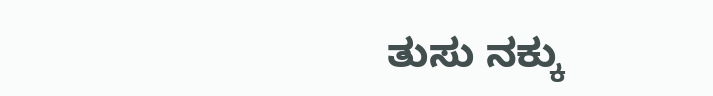ತುಸು ನಕ್ಕು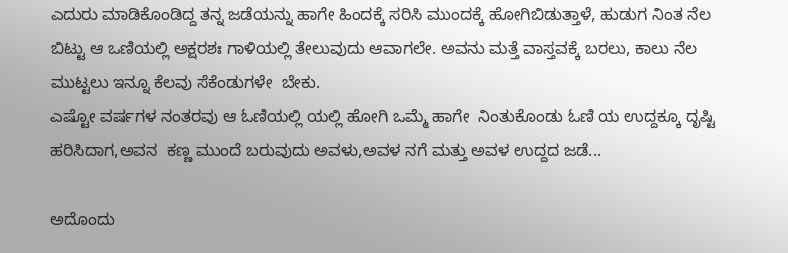ಎದುರು ಮಾಡಿಕೊಂಡಿದ್ದ ತನ್ನ ಜಡೆಯನ್ನು ಹಾಗೇ ಹಿಂದಕ್ಕೆ ಸರಿಸಿ ಮುಂದಕ್ಕೆ ಹೋಗಿಬಿಡುತ್ತಾಳೆ, ಹುಡುಗ ನಿಂತ ನೆಲ ಬಿಟ್ಟು ಆ ಒಣಿಯಲ್ಲಿ ಅಕ್ಷರಶಃ ಗಾಳಿಯಲ್ಲಿ ತೇಲುವುದು ಆವಾಗಲೇ. ಅವನು ಮತ್ತೆ ವಾಸ್ತವಕ್ಕೆ ಬರಲು, ಕಾಲು ನೆಲ ಮುಟ್ಟಲು ಇನ್ನೂ ಕೆಲವು ಸೆಕೆಂಡುಗಳೇ  ಬೇಕು.
ಎಷ್ಟೋ ವರ್ಷಗಳ ನಂತರವು ಆ ಓಣಿಯಲ್ಲಿ ಯಲ್ಲಿ ಹೋಗಿ ಒಮ್ಮೆ ಹಾಗೇ  ನಿಂತುಕೊಂಡು ಓಣಿ ಯ ಉದ್ದಕ್ಕೂ ದೃಷ್ಟಿ ಹರಿಸಿದಾಗ,ಅವನ  ಕಣ್ಣ ಮುಂದೆ ಬರುವುದು ಅವಳು,ಅವಳ ನಗೆ ಮತ್ತು ಅವಳ ಉದ್ದದ ಜಡೆ...

ಅದೊಂದು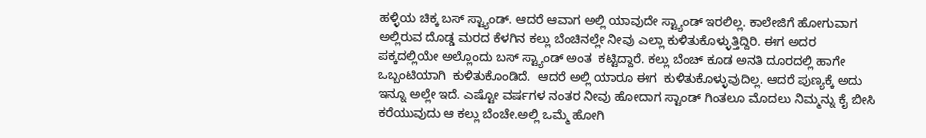ಹಳ್ಳಿಯ ಚಿಕ್ಕ ಬಸ್ ಸ್ಟ್ಯಾಂಡ್. ಆದರೆ ಆವಾಗ ಅಲ್ಲಿ ಯಾವುದೇ ಸ್ಟ್ಯಾಂಡ್ ಇರಲಿಲ್ಲ. ಕಾಲೇಜಿಗೆ ಹೋಗುವಾಗ ಅಲ್ಲಿರುವ ದೊಡ್ಡ ಮರದ ಕೆಳಗಿನ ಕಲ್ಲು ಬೆಂಚಿನಲ್ಲೇ ನೀವು ಎಲ್ಲಾ ಕುಳಿತುಕೊಳ್ಳುತ್ತಿದ್ದಿರಿ. ಈಗ ಅದರ ಪಕ್ಕದಲ್ಲಿಯೇ ಅಲ್ಲೊಂದು ಬಸ್ ಸ್ಟ್ಯಾಂಡ್ ಅಂತ  ಕಟ್ಟಿದ್ದಾರೆ. ಕಲ್ಲು ಬೆಂಚ್ ಕೂಡ ಅನತಿ ದೂರದಲ್ಲಿ ಹಾಗೇ ಒಬ್ಬಂಟಿಯಾಗಿ  ಕುಳಿತುಕೊಂಡಿದೆ.  ಆದರೆ ಅಲ್ಲಿ ಯಾರೂ ಈಗ  ಕುಳಿತುಕೊಳ್ಳುವುದಿಲ್ಲ. ಆದರೆ ಪುಣ್ಯಕ್ಕೆ ಅದು ಇನ್ನೂ ಅಲ್ಲೇ ಇದೆ. ಎಷ್ಟೋ ವರ್ಷಗಳ ನಂತರ ನೀವು ಹೋದಾಗ ಸ್ಟಾಂಡ್ ಗಿಂತಲೂ ಮೊದಲು ನಿಮ್ಮನ್ನು ಕೈ ಬೀಸಿ ಕರೆಯುವುದು ಆ ಕಲ್ಲು ಬೆಂಚೇ.ಅಲ್ಲಿ ಒಮ್ಮೆ ಹೋಗಿ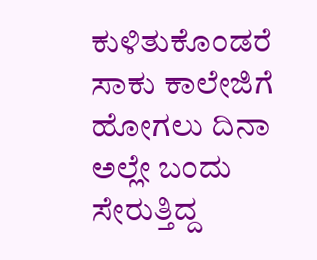ಕುಳಿತುಕೊಂಡರೆ ಸಾಕು ಕಾಲೇಜಿಗೆ ಹೋಗಲು ದಿನಾ ಅಲ್ಲೇ ಬಂದು ಸೇರುತ್ತಿದ್ದ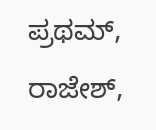ಪ್ರಥಮ್, ರಾಜೇಶ್,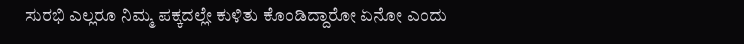ಸುರಭಿ ಎಲ್ಲರೂ ನಿಮ್ಮ ಪಕ್ಕದಲ್ಲೇ ಕುಳಿತು ಕೊಂಡಿದ್ದಾರೋ ಏನೋ ಎಂದು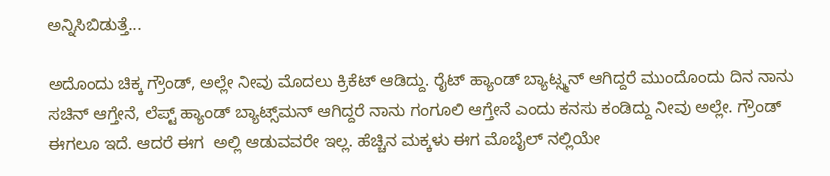ಅನ್ನಿಸಿಬಿಡುತ್ತೆ...

ಅದೊಂದು ಚಿಕ್ಕ ಗ್ರೌಂಡ್, ಅಲ್ಲೇ ನೀವು ಮೊದಲು ಕ್ರಿಕೆಟ್ ಆಡಿದ್ದು. ರೈಟ್ ಹ್ಯಾಂಡ್ ಬ್ಯಾಟ್ಸ್ಮನ್ ಆಗಿದ್ದರೆ ಮುಂದೊಂದು ದಿನ ನಾನು ಸಚಿನ್ ಆಗ್ತೇನೆ, ಲೆಪ್ಟ್ ಹ್ಯಾಂಡ್ ಬ್ಯಾಟ್ಸ್‌ಮನ್ ಆಗಿದ್ದರೆ ನಾನು ಗಂಗೂಲಿ ಆಗ್ತೇನೆ ಎಂದು ಕನಸು ಕಂಡಿದ್ದು ನೀವು ಅಲ್ಲೇ. ಗ್ರೌಂಡ್ ಈಗಲೂ ಇದೆ. ಆದರೆ ಈಗ  ಅಲ್ಲಿ ಆಡುವವರೇ ಇಲ್ಲ. ಹೆಚ್ಚಿನ ಮಕ್ಕಳು ಈಗ ಮೊಬೈಲ್ ನಲ್ಲಿಯೇ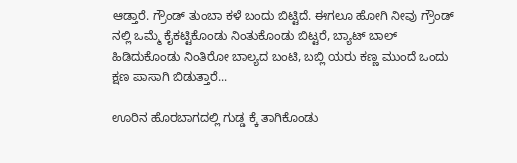ಆಡ್ತಾರೆ. ಗ್ರೌಂಡ್ ತುಂಬಾ ಕಳೆ ಬಂದು ಬಿಟ್ಟಿದೆ. ಈಗಲೂ ಹೋಗಿ ನೀವು ಗ್ರೌಂಡ್ ನಲ್ಲಿ ಒಮ್ಮೆ ಕೈಕಟ್ಟಿಕೊಂಡು ನಿಂತುಕೊಂಡು ಬಿಟ್ಟರೆ, ಬ್ಯಾಟ್ ಬಾಲ್ ಹಿಡಿದುಕೊಂಡು ನಿಂತಿರೋ ಬಾಲ್ಯದ ಬಂಟಿ, ಬಬ್ಲಿ ಯರು ಕಣ್ಣ ಮುಂದೆ ಒಂದು ಕ್ಷಣ ಪಾಸಾಗಿ ಬಿಡುತ್ತಾರೆ...

ಊರಿನ ಹೊರಬಾಗದಲ್ಲಿ ಗುಡ್ಡ ಕ್ಕೆ ತಾಗಿಕೊಂಡು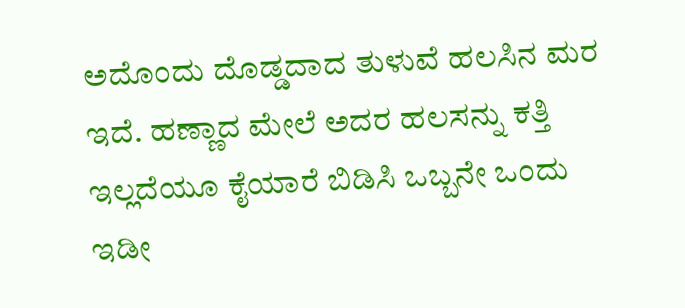ಅದೊಂದು ದೊಡ್ಡದಾದ ತುಳುವೆ ಹಲಸಿನ ಮರ ಇದೆ. ಹಣ್ಣಾದ ಮೇಲೆ ಅದರ ಹಲಸನ್ನು ಕತ್ತಿ ಇಲ್ಲದೆಯೂ ಕೈಯಾರೆ ಬಿಡಿಸಿ ಒಬ್ಬನೇ ಒಂದು ಇಡೀ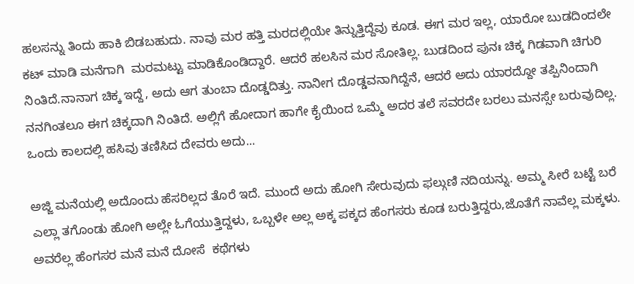ಹಲಸನ್ನು ತಿಂದು ಹಾಕಿ ಬಿಡಬಹುದು. ನಾವು ಮರ ಹತ್ತಿ ಮರದಲ್ಲಿಯೇ ತಿನ್ನುತ್ತಿದ್ದೆವು ಕೂಡ. ಈಗ ಮರ ಇಲ್ಲ, ಯಾರೋ ಬುಡದಿಂದಲೇ ಕಟ್ ಮಾಡಿ ಮನೆಗಾಗಿ  ಮರಮಟ್ಟು ಮಾಡಿಕೊಂಡಿದ್ದಾರೆ. ಆದರೆ ಹಲಸಿನ ಮರ ಸೋತಿಲ್ಲ. ಬುಡದಿಂದ ಪುನಃ ಚಿಕ್ಕ ಗಿಡವಾಗಿ ಚಿಗುರಿ ನಿಂತಿದೆ.ನಾನಾಗ ಚಿಕ್ಕ ಇದ್ದೆ, ಅದು ಆಗ ತುಂಬಾ ದೊಡ್ಡದಿತ್ತು. ನಾನೀಗ ದೊಡ್ಡವನಾಗಿದ್ದೆನೆ, ಆದರೆ ಅದು ಯಾರದ್ದೋ ತಪ್ಪಿನಿಂದಾಗಿ ನನಗಿಂತಲೂ ಈಗ ಚಿಕ್ಕದಾಗಿ ನಿಂತಿದೆ. ಅಲ್ಲಿಗೆ ಹೋದಾಗ ಹಾಗೇ ಕೈಯಿಂದ ಒಮ್ಮೆ ಅದರ ತಲೆ ಸವರದೇ ಬರಲು ಮನಸ್ಸೇ ಬರುವುದಿಲ್ಲ. ಒಂದು ಕಾಲದಲ್ಲಿ ಹಸಿವು ತಣಿಸಿದ ದೇವರು ಅದು...

ಅಜ್ಜಿ ಮನೆಯಲ್ಲಿ ಅದೊಂದು ಹೆಸರಿಲ್ಲದ ತೊರೆ ಇದೆ. ಮುಂದೆ ಅದು ಹೋಗಿ ಸೇರುವುದು ಫಲ್ಗುಣಿ ನದಿಯನ್ನು. ಅಮ್ಮ ಸೀರೆ ಬಟ್ಟೆ ಬರೆ ಎಲ್ಲಾ ತಗೊಂಡು ಹೋಗಿ ಅಲ್ಲೇ ಓಗೆಯುತ್ತಿದ್ದಳು, ಒಬ್ಬಳೇ ಅಲ್ಲ ಅಕ್ಕ ಪಕ್ಕದ ಹೆಂಗಸರು ಕೂಡ ಬರುತ್ತಿದ್ದರು,ಜೊತೆಗೆ ನಾವೆಲ್ಲ ಮಕ್ಕಳು. ಅವರೆಲ್ಲ ಹೆಂಗಸರ ಮನೆ ಮನೆ ದೋಸೆ  ಕಥೆಗಳು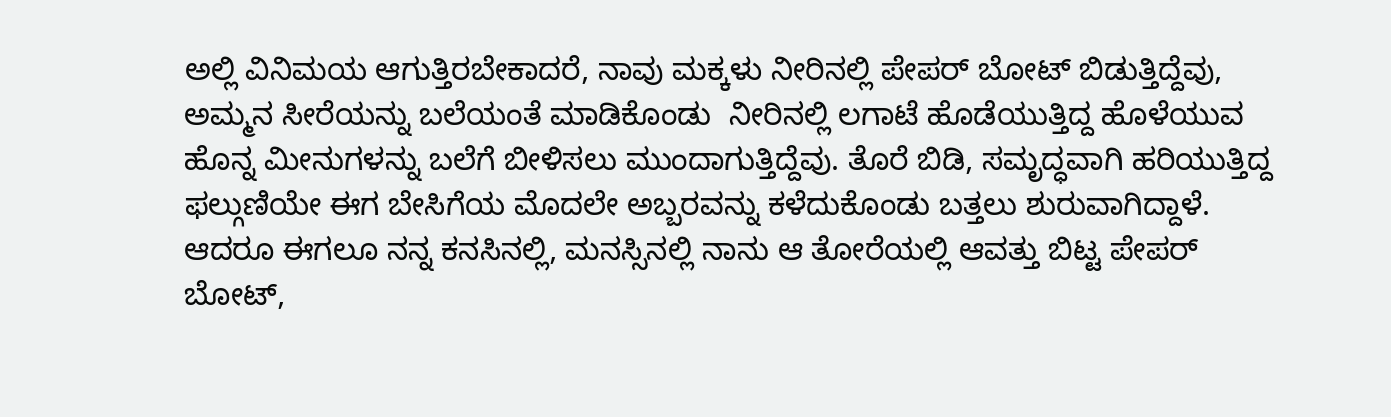ಅಲ್ಲಿ ವಿನಿಮಯ ಆಗುತ್ತಿರಬೇಕಾದರೆ, ನಾವು ಮಕ್ಕಳು ನೀರಿನಲ್ಲಿ ಪೇಪರ್ ಬೋಟ್ ಬಿಡುತ್ತಿದ್ದೆವು, ಅಮ್ಮನ ಸೀರೆಯನ್ನು ಬಲೆಯಂತೆ ಮಾಡಿಕೊಂಡು  ನೀರಿನಲ್ಲಿ ಲಗಾಟೆ ಹೊಡೆಯುತ್ತಿದ್ದ ಹೊಳೆಯುವ ಹೊನ್ನ ಮೀನುಗಳನ್ನು ಬಲೆಗೆ ಬೀಳಿಸಲು ಮುಂದಾಗುತ್ತಿದ್ದೆವು. ತೊರೆ ಬಿಡಿ, ಸಮೃದ್ಧವಾಗಿ ಹರಿಯುತ್ತಿದ್ದ ಫಲ್ಗುಣಿಯೇ ಈಗ ಬೇಸಿಗೆಯ ಮೊದಲೇ ಅಬ್ಬರವನ್ನು ಕಳೆದುಕೊಂಡು ಬತ್ತಲು ಶುರುವಾಗಿದ್ದಾಳೆ. ಆದರೂ ಈಗಲೂ ನನ್ನ ಕನಸಿನಲ್ಲಿ, ಮನಸ್ಸಿನಲ್ಲಿ ನಾನು ಆ ತೋರೆಯಲ್ಲಿ ಆವತ್ತು ಬಿಟ್ಟ ಪೇಪರ್ ಬೋಟ್,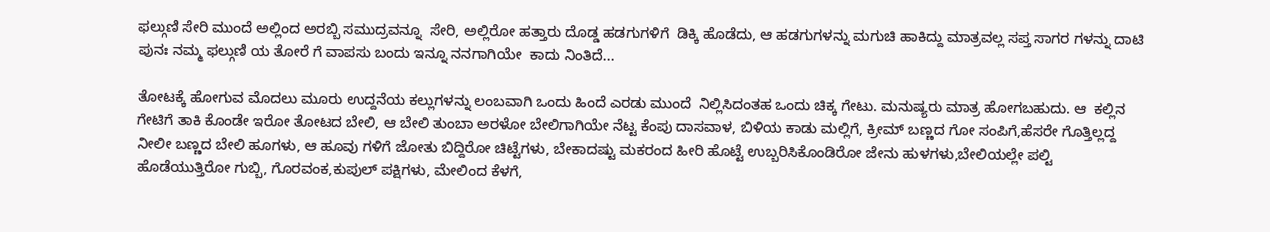ಫಲ್ಗುಣಿ ಸೇರಿ ಮುಂದೆ ಅಲ್ಲಿಂದ ಅರಬ್ಬಿ ಸಮುದ್ರವನ್ನೂ  ಸೇರಿ, ಅಲ್ಲಿರೋ ಹತ್ತಾರು ದೊಡ್ಡ ಹಡಗುಗಳಿಗೆ  ಡಿಕ್ಕಿ ಹೊಡೆದು, ಆ ಹಡಗುಗಳನ್ನು ಮಗುಚಿ ಹಾಕಿದ್ದು ಮಾತ್ರವಲ್ಲ ಸಪ್ತ ಸಾಗರ ಗಳನ್ನು ದಾಟಿ ಪುನಃ ನಮ್ಮ ಫಲ್ಗುಣಿ ಯ ತೋರೆ ಗೆ ವಾಪಸು ಬಂದು ಇನ್ನೂ ನನಗಾಗಿಯೇ  ಕಾದು ನಿಂತಿದೆ...

ತೋಟಕ್ಕೆ ಹೋಗುವ ಮೊದಲು ಮೂರು ಉದ್ದನೆಯ ಕಲ್ಲುಗಳನ್ನು ಲಂಬವಾಗಿ ಒಂದು ಹಿಂದೆ ಎರಡು ಮುಂದೆ  ನಿಲ್ಲಿಸಿದಂತಹ ಒಂದು ಚಿಕ್ಕ ಗೇಟು. ಮನುಷ್ಯರು ಮಾತ್ರ ಹೋಗಬಹುದು. ಆ  ಕಲ್ಲಿನ ಗೇಟಿಗೆ ತಾಕಿ ಕೊಂಡೇ ಇರೋ ತೋಟದ ಬೇಲಿ, ಆ ಬೇಲಿ ತುಂಬಾ ಅರಳೋ ಬೇಲಿಗಾಗಿಯೇ ನೆಟ್ಟ ಕೆಂಪು ದಾಸವಾಳ, ಬಿಳಿಯ ಕಾಡು ಮಲ್ಲಿಗೆ, ಕ್ರೀಮ್ ಬಣ್ಣದ ಗೋ ಸಂಪಿಗೆ,ಹೆಸರೇ ಗೊತ್ತಿಲ್ಲದ್ದ ನೀಲೀ ಬಣ್ಣದ ಬೇಲಿ ಹೂಗಳು, ಆ ಹೂವು ಗಳಿಗೆ ಜೋತು ಬಿದ್ದಿರೋ ಚಿಟ್ಟೆಗಳು, ಬೇಕಾದಷ್ಟು ಮಕರಂದ ಹೀರಿ ಹೊಟ್ಟೆ ಉಬ್ಬರಿಸಿಕೊಂಡಿರೋ ಜೇನು ಹುಳಗಳು,ಬೇಲಿಯಲ್ಲೇ ಪಲ್ಟಿ ಹೊಡೆಯುತ್ತಿರೋ ಗುಬ್ಬಿ, ಗೊರವಂಕ,ಕುಪುಲ್ ಪಕ್ಷಿಗಳು, ಮೇಲಿಂದ ಕೆಳಗೆ,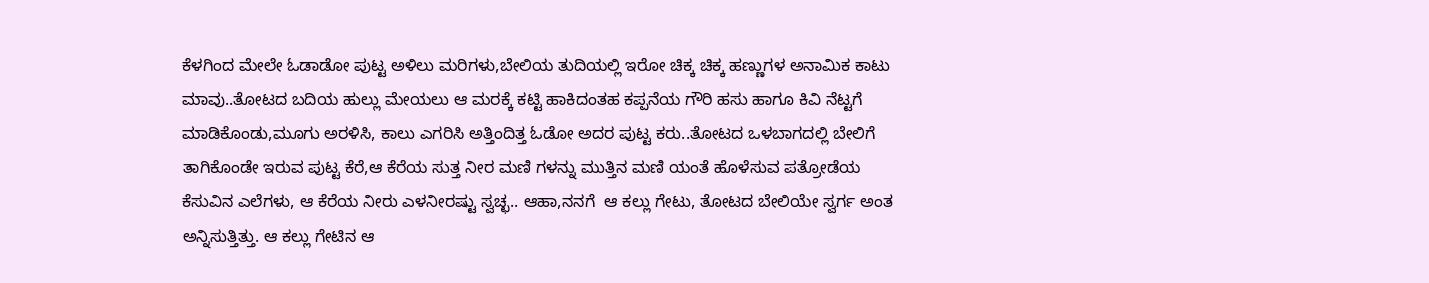ಕೆಳಗಿಂದ ಮೇಲೇ ಓಡಾಡೋ ಪುಟ್ಟ ಅಳಿಲು ಮರಿಗಳು,ಬೇಲಿಯ ತುದಿಯಲ್ಲಿ ಇರೋ ಚಿಕ್ಕ ಚಿಕ್ಕ ಹಣ್ಣುಗಳ ಅನಾಮಿಕ ಕಾಟು ಮಾವು..ತೋಟದ ಬದಿಯ ಹುಲ್ಲು ಮೇಯಲು ಆ ಮರಕ್ಕೆ ಕಟ್ಟಿ ಹಾಕಿದಂತಹ ಕಪ್ಪನೆಯ ಗೌರಿ ಹಸು ಹಾಗೂ ಕಿವಿ ನೆಟ್ಟಗೆ ಮಾಡಿಕೊಂಡು,ಮೂಗು ಅರಳಿಸಿ, ಕಾಲು ಎಗರಿಸಿ ಅತ್ತಿಂದಿತ್ತ ಓಡೋ ಅದರ ಪುಟ್ಟ ಕರು..ತೋಟದ ಒಳಬಾಗದಲ್ಲಿ ಬೇಲಿಗೆ ತಾಗಿಕೊಂಡೇ ಇರುವ ಪುಟ್ಟ ಕೆರೆ,ಆ ಕೆರೆಯ ಸುತ್ತ ನೀರ ಮಣಿ ಗಳನ್ನು ಮುತ್ತಿನ ಮಣಿ ಯಂತೆ ಹೊಳೆಸುವ ಪತ್ರೋಡೆಯ  ಕೆಸುವಿನ ಎಲೆಗಳು, ಆ ಕೆರೆಯ ನೀರು ಎಳನೀರಷ್ಟು ಸ್ವಚ್ಛ.. ಆಹಾ,ನನಗೆ  ಆ ಕಲ್ಲು ಗೇಟು, ತೋಟದ ಬೇಲಿಯೇ ಸ್ವರ್ಗ ಅಂತ ಅನ್ನಿಸುತ್ತಿತ್ತು. ಆ ಕಲ್ಲು ಗೇಟಿನ ಆ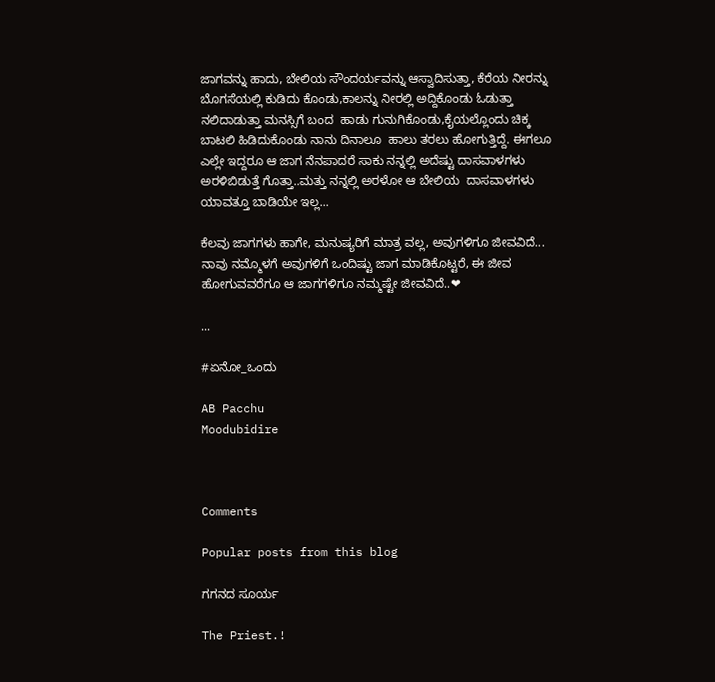ಜಾಗವನ್ನು ಹಾದು, ಬೇಲಿಯ ಸೌಂದರ್ಯವನ್ನು ಆಸ್ವಾದಿಸುತ್ತಾ, ಕೆರೆಯ ನೀರನ್ನು ಬೊಗಸೆಯಲ್ಲಿ ಕುಡಿದು ಕೊಂಡು,ಕಾಲನ್ನು ನೀರಲ್ಲಿ ಅದ್ದಿಕೊಂಡು ಓಡುತ್ತಾ ನಲಿದಾಡುತ್ತಾ ಮನಸ್ಸಿಗೆ ಬಂದ  ಹಾಡು ಗುನುಗಿಕೊಂಡು,ಕೈಯಲ್ಲೊಂದು ಚಿಕ್ಕ ಬಾಟಲಿ ಹಿಡಿದುಕೊಂಡು ನಾನು ದಿನಾಲೂ  ಹಾಲು ತರಲು ಹೋಗುತ್ತಿದ್ದೆ. ಈಗಲೂ ಎಲ್ಲೇ ಇದ್ದರೂ ಆ ಜಾಗ ನೆನಪಾದರೆ ಸಾಕು ನನ್ನಲ್ಲಿ ಅದೆಷ್ಟು ದಾಸವಾಳಗಳು ಅರಳಿಬಿಡುತ್ತೆ ಗೊತ್ತಾ..ಮತ್ತು ನನ್ನಲ್ಲಿ ಅರಳೋ ಆ ಬೇಲಿಯ  ದಾಸವಾಳಗಳು ಯಾವತ್ತೂ ಬಾಡಿಯೇ ಇಲ್ಲ...

ಕೆಲವು ಜಾಗಗಳು ಹಾಗೇ, ಮನುಷ್ಯರಿಗೆ ಮಾತ್ರ ವಲ್ಲ, ಅವುಗಳಿಗೂ ಜೀವವಿದೆ... ನಾವು ನಮ್ಮೊಳಗೆ ಅವುಗಳಿಗೆ ಒಂದಿಷ್ಟು ಜಾಗ ಮಾಡಿಕೊಟ್ಟರೆ, ಈ ಜೀವ ಹೋಗುವವರೆಗೂ ಆ ಜಾಗಗಳಿಗೂ ನಮ್ಮಷ್ಟೇ ಜೀವವಿದೆ..❤

...

#ಏನೋ_ಒಂದು

AB Pacchu
Moodubidire



Comments

Popular posts from this blog

ಗಗನದ ಸೂರ್ಯ

The Priest.!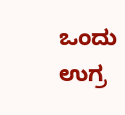ಒಂದು ಉಗ್ರ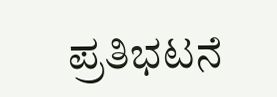ಪ್ರತಿಭಟನೆ